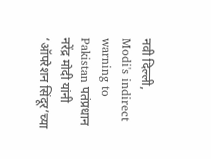नवी दिल्ली,
Modi's indirect warning to Pakistan पतंप्रधान नरेंद्र मोदी यांनी ‘ऑपरेशन सिंदूर’च्या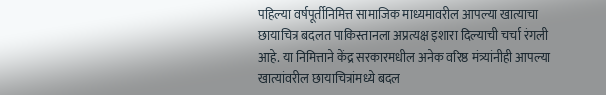पहिल्या वर्षपूर्तीनिमित्त सामाजिक माध्यमावरील आपल्या खात्याचा छायाचित्र बदलत पाकिस्तानला अप्रत्यक्ष इशारा दिल्याची चर्चा रंगली आहे. या निमित्ताने केंद्र सरकारमधील अनेक वरिष्ठ मंत्र्यांनीही आपल्या खात्यांवरील छायाचित्रांमध्ये बदल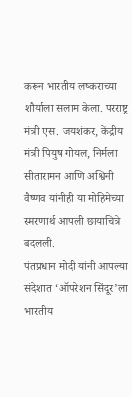करून भारतीय लष्कराच्या शौर्याला सलाम केला. परराष्ट्र मंत्री एस. जयशंकर, केंद्रीय मंत्री पियुष गोयल, निर्मला सीतारामन आणि अश्विनी वैष्णव यांनीही या मोहिमेच्या स्मरणार्थ आपली छायाचित्रे बदलली.
पंतप्रधान मोदी यांनी आपल्या संदेशात ‘ऑपरेशन सिंदूर’ला भारतीय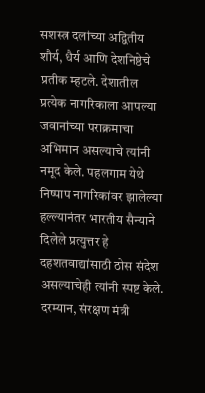सशस्त्र दलांच्या अद्वितीय शौर्य, धैर्य आणि देशनिष्ठेचे प्रतीक म्हटले. देशातील प्रत्येक नागरिकाला आपल्या जवानांच्या पराक्रमाचा अभिमान असल्याचे त्यांनी नमूद केले. पहलगाम येथे निष्पाप नागरिकांवर झालेल्या हल्ल्यानंतर भारतीय सैन्याने दिलेले प्रत्युत्तर हे दहशतवाद्यांसाठी ठोस संदेश असल्याचेही त्यांनी स्पष्ट केले.
दरम्यान, संरक्षण मंत्री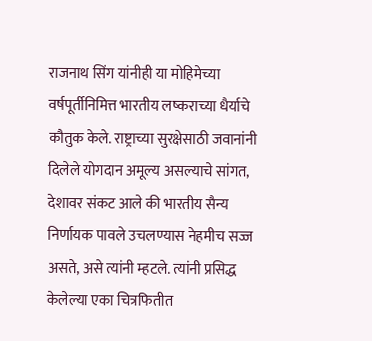राजनाथ सिंग यांनीही या मोहिमेच्या वर्षपूर्तीनिमित्त भारतीय लष्कराच्या धैर्याचे कौतुक केले. राष्ट्राच्या सुरक्षेसाठी जवानांनी दिलेले योगदान अमूल्य असल्याचे सांगत, देशावर संकट आले की भारतीय सैन्य निर्णायक पावले उचलण्यास नेहमीच सज्ज असते, असे त्यांनी म्हटले. त्यांनी प्रसिद्ध केलेल्या एका चित्रफितीत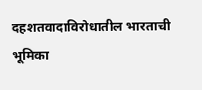दहशतवादाविरोधातील भारताची भूमिका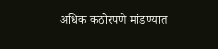अधिक कठोरपणे मांडण्यात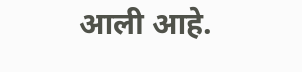आली आहे.